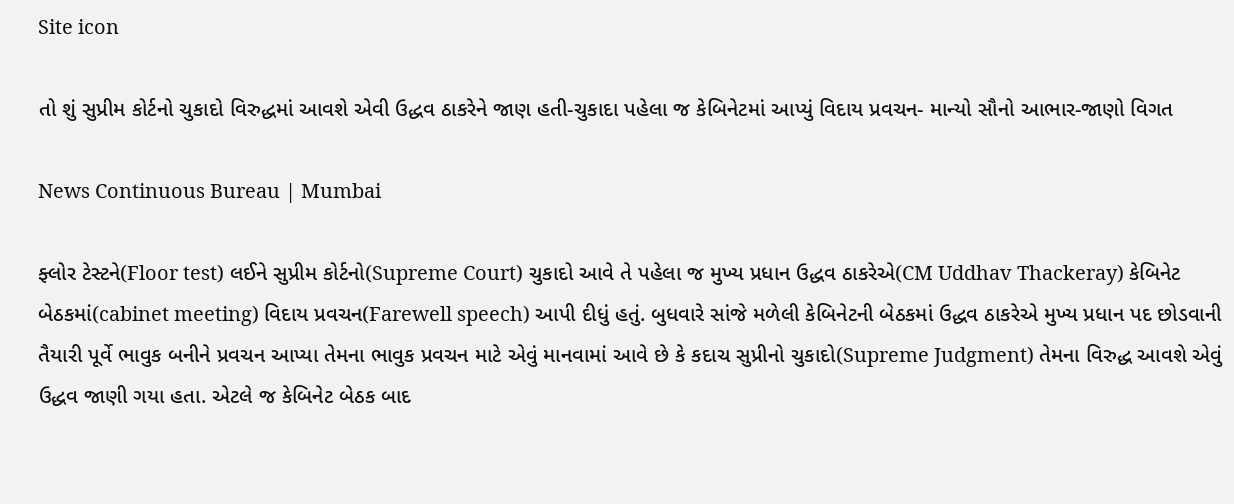Site icon

તો શું સુપ્રીમ કોર્ટનો ચુકાદો વિરુદ્ધમાં આવશે એવી ઉદ્ધવ ઠાકરેને જાણ હતી-ચુકાદા પહેલા જ કેબિનેટમાં આપ્યું વિદાય પ્રવચન- માન્યો સૌનો આભાર-જાણો વિગત

News Continuous Bureau | Mumbai

ફ્લોર ટેસ્ટને(Floor test) લઈને સુપ્રીમ કોર્ટનો(Supreme Court) ચુકાદો આવે તે પહેલા જ મુખ્ય પ્રધાન ઉદ્ધવ ઠાકરેએ(CM Uddhav Thackeray) કેબિનેટ બેઠકમાં(cabinet meeting) વિદાય પ્રવચન(Farewell speech) આપી દીધું હતું. બુધવારે સાંજે મળેલી કેબિનેટની બેઠકમાં ઉદ્ધવ ઠાકરેએ મુખ્ય પ્રધાન પદ છોડવાની તૈયારી પૂર્વે ભાવુક બનીને પ્રવચન આપ્યા તેમના ભાવુક પ્રવચન માટે એવું માનવામાં આવે છે કે કદાચ સુપ્રીનો ચુકાદો(Supreme Judgment) તેમના વિરુદ્ધ આવશે એવું ઉદ્ધવ જાણી ગયા હતા. એટલે જ કેબિનેટ બેઠક બાદ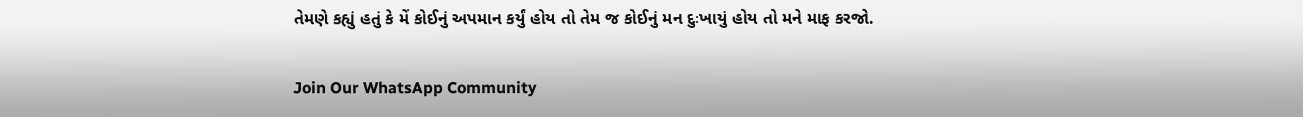તેમણે કહ્યું હતું કે મેં કોઈનું અપમાન કર્યું હોય તો તેમ જ કોઈનું મન દુઃખાયું હોય તો મને માફ કરજો.

Join Our WhatsApp Community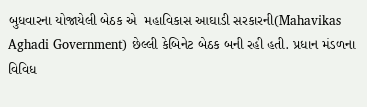બુધવારના યોજાયેલી બેઠક એ  મહાવિકાસ આઘાડી સરકારની(Mahavikas Aghadi Government) છેલ્લી કેબિનેટ બેઠક બની રહી હતી. પ્રધાન મંડળના વિવિધ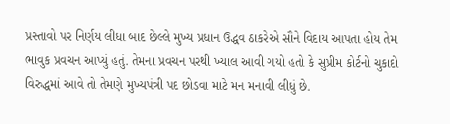પ્રસ્તાવો પર નિર્ણય લીધા બાદ છેલ્લે મુખ્ય પ્રધાન ઉદ્ધવ ઠાકરેએ સૌને વિદાય આપતા હોય તેમ ભાવુક પ્રવચન આપ્યું હતું. તેમના પ્રવચન પરથી ખ્યાલ આવી ગયો હતો કે સુપ્રીમ કોર્ટનો ચુકાદો વિરુદ્ધમાં આવે તો તેમણે મુખ્યપંત્રી પદ છોડવા માટે મન મનાવી લીધું છે.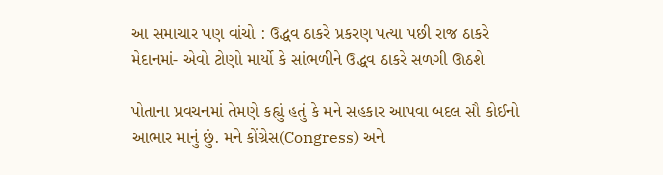આ સમાચાર પણ વાંચો : ઉદ્ધવ ઠાકરે પ્રકરણ પત્યા પછી રાજ ઠાકરે મેદાનમાં- એવો ટોણો માર્યો કે સાંભળીને ઉદ્ધવ ઠાકરે સળગી ઊઠશે

પોતાના પ્રવચનમાં તેમણે કહ્યું હતું કે મને સહકાર આપવા બદલ સૌ કોઈનો આભાર માનું છું. મને કોંગ્રેસ(Congress) અને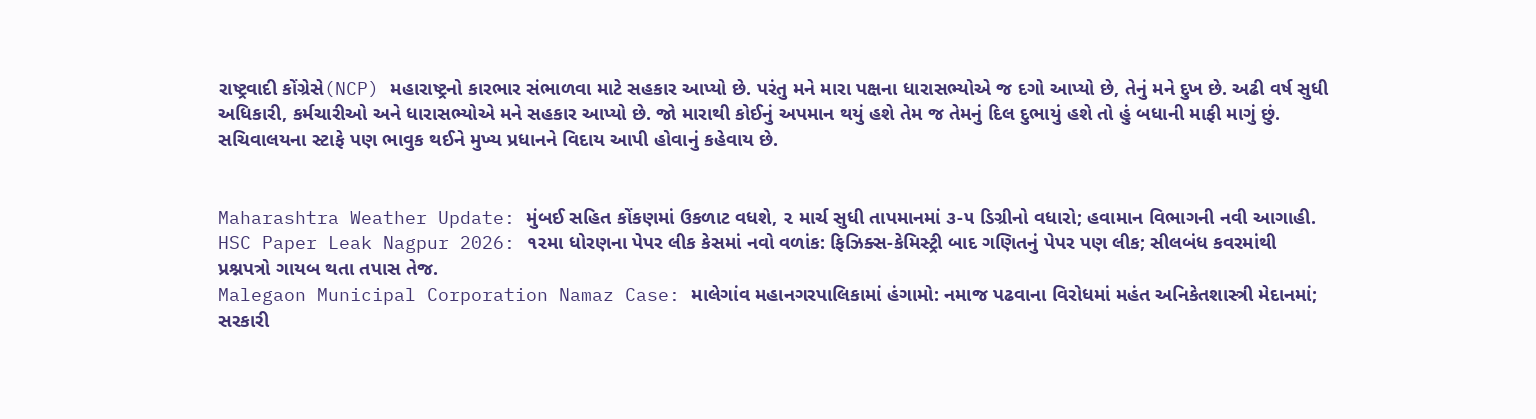રાષ્ટ્રવાદી કોંગ્રેસે(NCP) મહારાષ્ટ્રનો કારભાર સંભાળવા માટે સહકાર આપ્યો છે. પરંતુ મને મારા પક્ષના ધારાસભ્યોએ જ દગો આપ્યો છે, તેનું મને દુખ છે. અઢી વર્ષ સુધી અધિકારી, કર્મચારીઓ અને ધારાસભ્યોએ મને સહકાર આપ્યો છે. જો મારાથી કોઈનું અપમાન થયું હશે તેમ જ તેમનું દિલ દુભાયું હશે તો હું બધાની માફી માગું છું. સચિવાલયના સ્ટાફે પણ ભાવુક થઈને મુખ્ય પ્રધાનને વિદાય આપી હોવાનું કહેવાય છે.


Maharashtra Weather Update: મુંબઈ સહિત કોંકણમાં ઉકળાટ વધશે, ૨ માર્ચ સુધી તાપમાનમાં ૩-૫ ડિગ્રીનો વધારો; હવામાન વિભાગની નવી આગાહી.
HSC Paper Leak Nagpur 2026: ૧૨મા ધોરણના પેપર લીક કેસમાં નવો વળાંક: ફિઝિક્સ-કેમિસ્ટ્રી બાદ ગણિતનું પેપર પણ લીક; સીલબંધ કવરમાંથી પ્રશ્નપત્રો ગાયબ થતા તપાસ તેજ.
Malegaon Municipal Corporation Namaz Case: માલેગાંવ મહાનગરપાલિકામાં હંગામો: નમાજ પઢવાના વિરોધમાં મહંત અનિકેતશાસ્ત્રી મેદાનમાં; સરકારી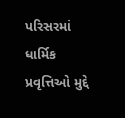પરિસરમાં ધાર્મિક પ્રવૃત્તિઓ મુદ્દે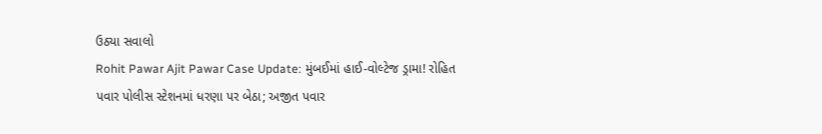ઉઠ્યા સવાલો
Rohit Pawar Ajit Pawar Case Update: મુંબઈમાં હાઈ-વોલ્ટેજ ડ્રામા! રોહિત પવાર પોલીસ સ્ટેશનમાં ધરણા પર બેઠા; અજીત પવાર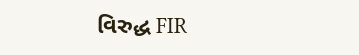વિરુદ્ધ FIR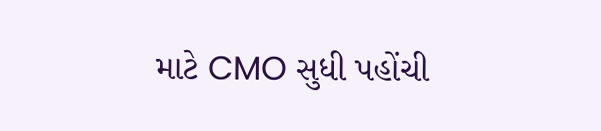માટે CMO સુધી પહોંચી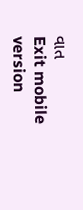વાત
Exit mobile version